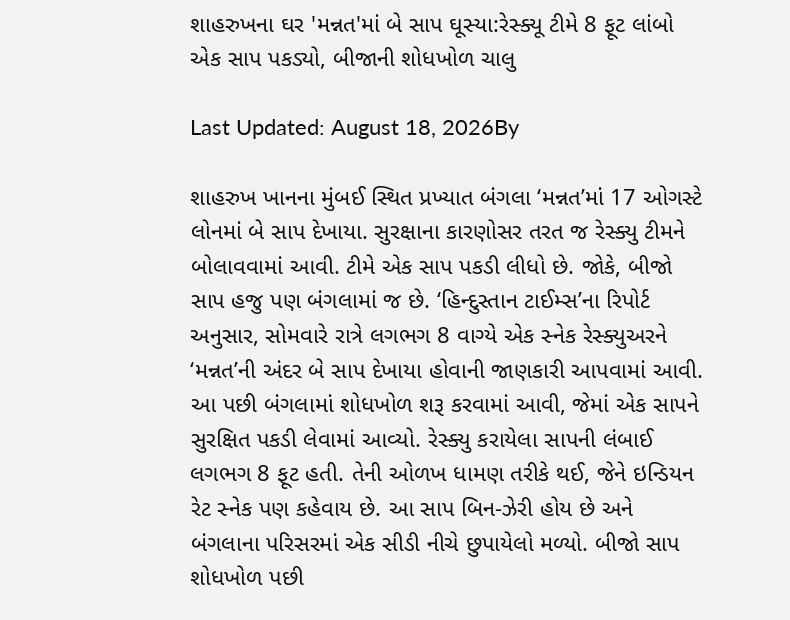શાહરુખના ઘર 'મન્નત'માં બે સાપ ઘૂસ્યા:રેસ્ક્યૂ ટીમે 8 ફૂટ લાંબો એક સાપ પકડ્યો, બીજાની શોધખોળ ચાલુ

Last Updated: August 18, 2026By

શાહરુખ ખાનના મુંબઈ સ્થિત પ્રખ્યાત બંગલા ‘મન્નત’માં 17 ઓગસ્ટે લોનમાં બે સાપ દેખાયા. સુરક્ષાના કારણોસર તરત જ રેસ્ક્યુ ટીમને બોલાવવામાં આવી. ટીમે એક સાપ પકડી લીધો છે. જોકે, બીજો સાપ હજુ પણ બંગલામાં જ છે. ‘હિન્દુસ્તાન ટાઈમ્સ’ના રિપોર્ટ અનુસાર, સોમવારે રાત્રે લગભગ 8 વાગ્યે એક સ્નેક રેસ્ક્યુઅરને ‘મન્નત’ની અંદર બે સાપ દેખાયા હોવાની જાણકારી આપવામાં આવી. આ પછી બંગલામાં શોધખોળ શરૂ કરવામાં આવી, જેમાં એક સાપને સુરક્ષિત પકડી લેવામાં આવ્યો. રેસ્ક્યુ કરાયેલા સાપની લંબાઈ લગભગ 8 ફૂટ હતી. તેની ઓળખ ધામણ તરીકે થઈ, જેને ઇન્ડિયન રેટ સ્નેક પણ કહેવાય છે. આ સાપ બિન-ઝેરી હોય છે અને બંગલાના પરિસરમાં એક સીડી નીચે છુપાયેલો મળ્યો. બીજો સાપ શોધખોળ પછી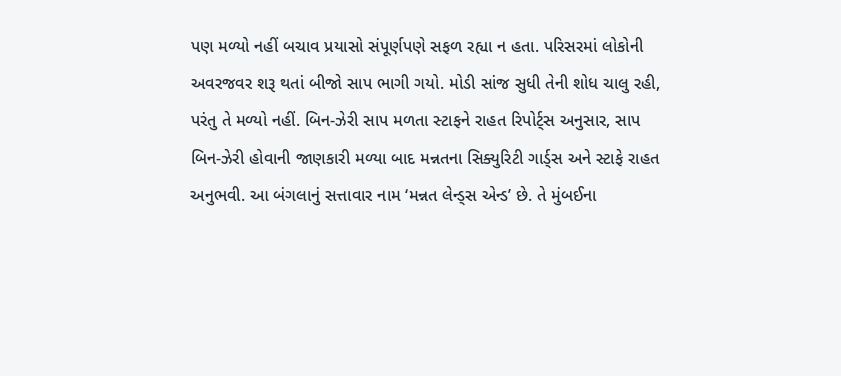પણ મળ્યો નહીં બચાવ પ્રયાસો સંપૂર્ણપણે સફળ રહ્યા ન હતા. પરિસરમાં લોકોની અવરજવર શરૂ થતાં બીજો સાપ ભાગી ગયો. મોડી સાંજ સુધી તેની શોધ ચાલુ રહી, પરંતુ તે મળ્યો નહીં. બિન-ઝેરી સાપ મળતા સ્ટાફને રાહત રિપોર્ટ્સ અનુસાર, સાપ બિન-ઝેરી હોવાની જાણકારી મળ્યા બાદ મન્નતના સિક્યુરિટી ગાર્ડ્સ અને સ્ટાફે રાહત અનુભવી. આ બંગલાનું સત્તાવાર નામ ‘મન્નત લેન્ડ્સ એન્ડ’ છે. તે મુંબઈના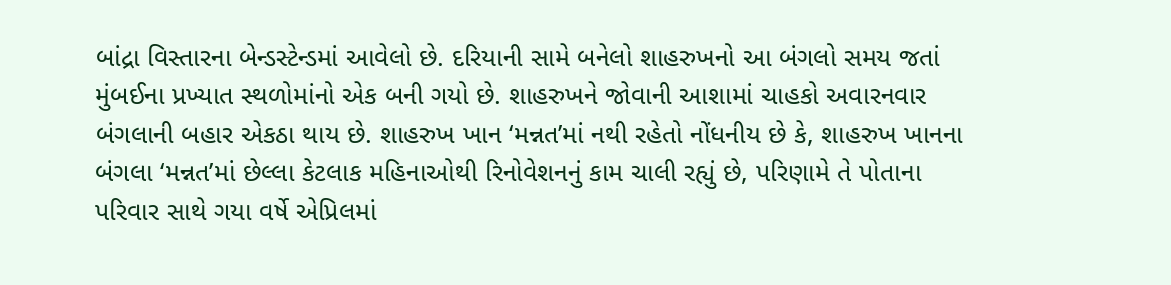બાંદ્રા વિસ્તારના બેન્ડસ્ટેન્ડમાં આવેલો છે. દરિયાની સામે બનેલો શાહરુખનો આ બંગલો સમય જતાં મુંબઈના પ્રખ્યાત સ્થળોમાંનો એક બની ગયો છે. શાહરુખને જોવાની આશામાં ચાહકો અવારનવાર બંગલાની બહાર એકઠા થાય છે. શાહરુખ ખાન ‘મન્નત’માં નથી રહેતો નોંધનીય છે કે, શાહરુખ ખાનના બંગલા ‘મન્નત’માં છેલ્લા કેટલાક મહિનાઓથી રિનોવેશનનું કામ ચાલી રહ્યું છે, પરિણામે તે પોતાના પરિવાર સાથે ગયા વર્ષે એપ્રિલમાં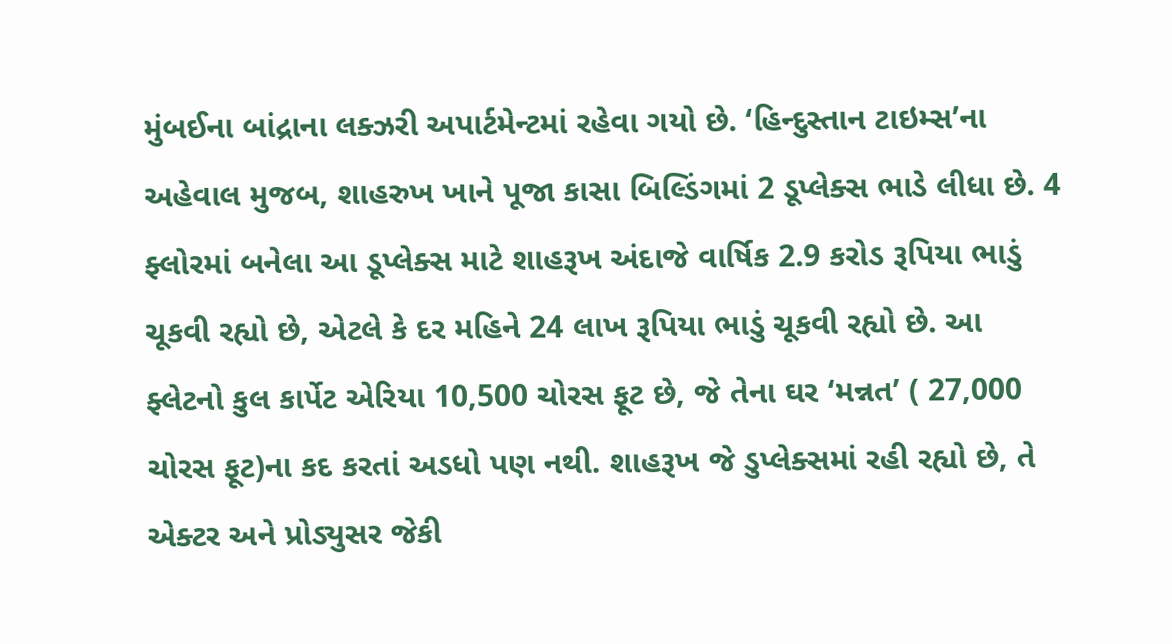મુંબઈના બાંદ્રાના લક્ઝરી અપાર્ટમેન્ટમાં રહેવા ગયો છે. ‘હિન્દુસ્તાન ટાઇમ્સ’ના અહેવાલ મુજબ, શાહરુખ ખાને પૂજા કાસા બિલ્ડિંગમાં 2 ડૂપ્લેક્સ ભાડે લીધા છે. 4 ફ્લોરમાં બનેલા આ ડૂપ્લેક્સ માટે શાહરૂખ અંદાજે વાર્ષિક 2.9 કરોડ રૂપિયા ભાડું ચૂકવી રહ્યો છે, એટલે કે દર મહિને 24 લાખ રૂપિયા ભાડું ચૂકવી રહ્યો છે. આ ફ્લેટનો કુલ કાર્પેટ એરિયા 10,500 ચોરસ ફૂટ છે, જે તેના ઘર ‘મન્નત’ ( 27,000 ચોરસ ફૂટ)ના કદ કરતાં અડધો પણ નથી. શાહરૂખ જે ડુપ્લેક્સમાં રહી રહ્યો છે, તે એક્ટર અને પ્રોડ્યુસર જેકી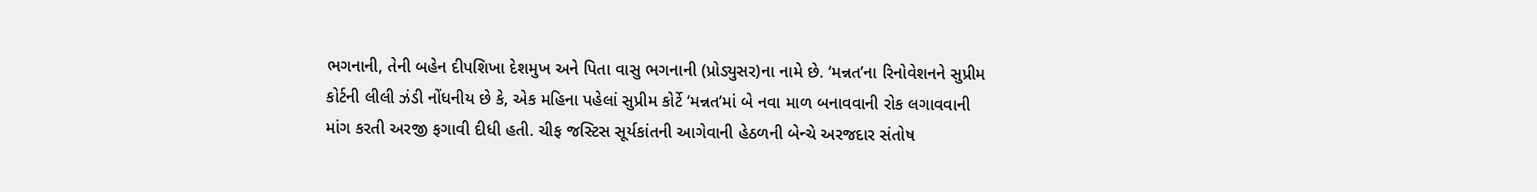ભગનાની, તેની બહેન દીપશિખા દેશમુખ અને પિતા વાસુ ભગનાની (પ્રોડ્યુસર)ના નામે છે. ‘મન્નત’ના રિનોવેશનને સુપ્રીમ કોર્ટની લીલી ઝંડી નોંધનીય છે કે, એક મહિના પહેલાં સુપ્રીમ કોર્ટે ‘મન્નત’માં બે નવા માળ બનાવવાની રોક લગાવવાની માંગ કરતી અરજી ફગાવી દીધી હતી. ચીફ જસ્ટિસ સૂર્યકાંતની આગેવાની હેઠળની બેન્ચે અરજદાર સંતોષ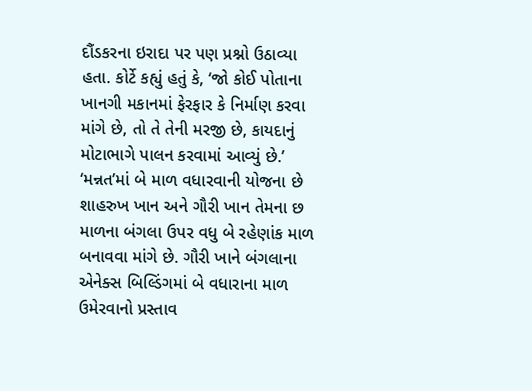દૌંડકરના ઇરાદા પર પણ પ્રશ્નો ઉઠાવ્યા હતા. કોર્ટે કહ્યું હતું કે, ‘જો કોઈ પોતાના ખાનગી મકાનમાં ફેરફાર કે નિર્માણ કરવા માંગે છે, તો તે તેની મરજી છે, કાયદાનું મોટાભાગે પાલન કરવામાં આવ્યું છે.’ ‘મન્નત’માં બે માળ વધારવાની યોજના છે
શાહરુખ ખાન અને ગૌરી ખાન તેમના છ માળના બંગલા ઉપર વધુ બે રહેણાંક માળ બનાવવા માંગે છે. ગૌરી ખાને બંગલાના એનેક્સ બિલ્ડિંગમાં બે વધારાના માળ ઉમેરવાનો પ્રસ્તાવ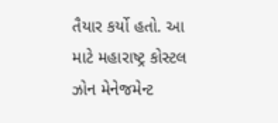તૈયાર કર્યો હતો. આ માટે મહારાષ્ટ્ર કોસ્ટલ ઝોન મેનેજમેન્ટ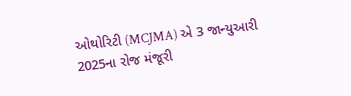ઓથોરિટી (MCJMA) એ 3 જાન્યુઆરી 2025ના રોજ મંજૂરી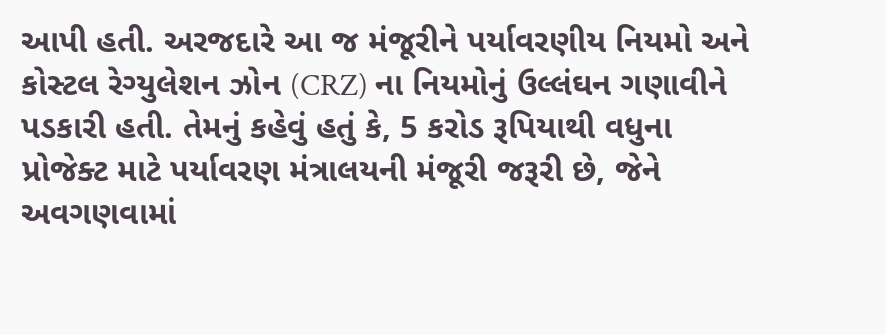આપી હતી. અરજદારે આ જ મંજૂરીને પર્યાવરણીય નિયમો અને કોસ્ટલ રેગ્યુલેશન ઝોન (CRZ) ના નિયમોનું ઉલ્લંઘન ગણાવીને પડકારી હતી. તેમનું કહેવું હતું કે, 5 કરોડ રૂપિયાથી વધુના પ્રોજેક્ટ માટે પર્યાવરણ મંત્રાલયની મંજૂરી જરૂરી છે, જેને અવગણવામાં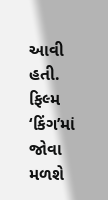આવી હતી. ફિલ્મ ‘કિંગ’માં જોવા મળશે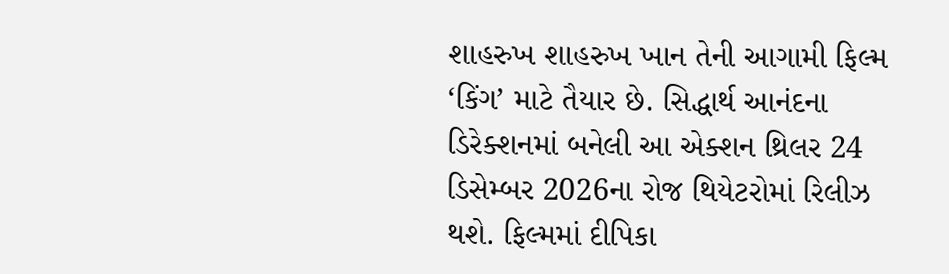શાહરુખ શાહરુખ ખાન તેની આગામી ફિલ્મ ‘કિંગ’ માટે તૈયાર છે. સિદ્ધાર્થ આનંદના ડિરેક્શનમાં બનેલી આ એક્શન થ્રિલર 24 ડિસેમ્બર 2026ના રોજ થિયેટરોમાં રિલીઝ થશે. ફિલ્મમાં દીપિકા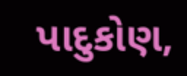પાદુકોણ,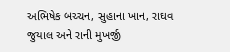અભિષેક બચ્ચન, સુહાના ખાન, રાઘવ જુયાલ અને રાની મુખર્જી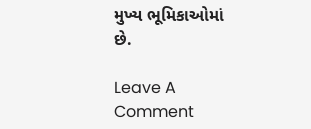મુખ્ય ભૂમિકાઓમાં છે.

Leave A Comment